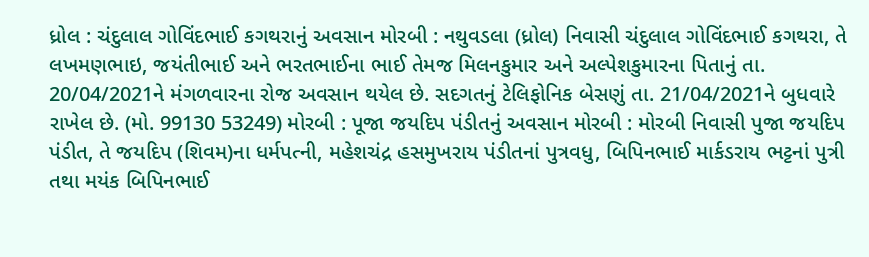ધ્રોલ : ચંદુલાલ ગોવિંદભાઈ કગથરાનું અવસાન મોરબી : નથુવડલા (ધ્રોલ) નિવાસી ચંદુલાલ ગોવિંદભાઈ કગથરા, તે લખમણભાઇ, જયંતીભાઈ અને ભરતભાઈના ભાઈ તેમજ મિલનકુમાર અને અલ્પેશકુમારના પિતાનું તા. 20/04/2021ને મંગળવારના રોજ અવસાન થયેલ છે. સદગતનું ટેલિફોનિક બેસણું તા. 21/04/2021ને બુધવારે રાખેલ છે. (મો. 99130 53249) મોરબી : પૂજા જયદિપ પંડીતનું અવસાન મોરબી : મોરબી નિવાસી પુજા જયદિપ પંડીત, તે જયદિપ (શિવમ)ના ધર્મપત્ની, મહેશચંદ્ર હસમુખરાય પંડીતનાં પુત્રવધુ, બિપિનભાઈ માર્કડરાય ભટ્ટનાં પુત્રી તથા મયંક બિપિનભાઈ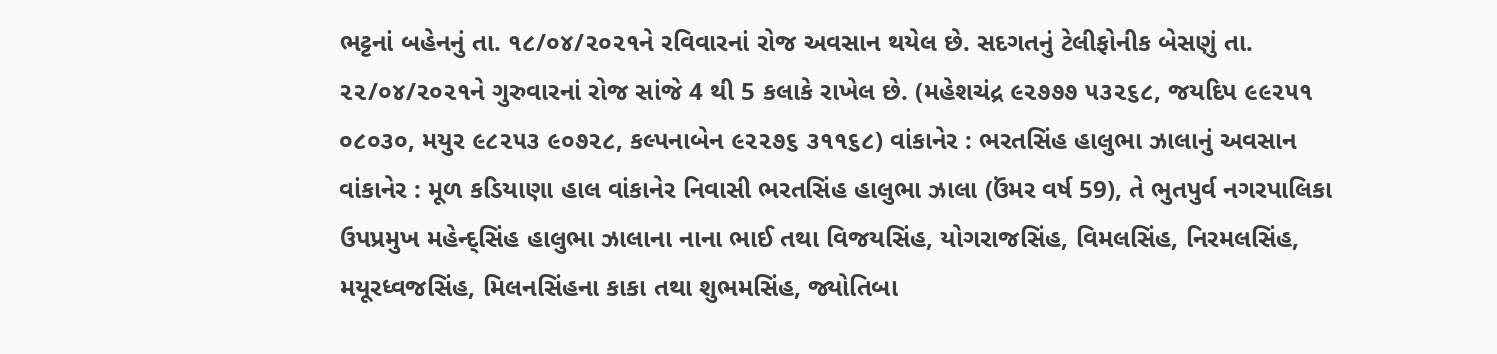ભટ્ટનાં બહેનનું તા. ૧૮/૦૪/૨૦૨૧ને રવિવારનાં રોજ અવસાન થયેલ છે. સદગતનું ટેલીફોનીક બેસણું તા. ૨૨/૦૪/૨૦૨૧ને ગુરુવારનાં રોજ સાંજે 4 થી 5 કલાકે રાખેલ છે. (મહેશચંદ્ર ૯૨૭૭૭ ૫૩૨૬૮, જયદિપ ૯૯૨૫૧ ૦૮૦૩૦, મયુર ૯૮૨૫૩ ૯૦૭૨૮, કલ્પનાબેન ૯૨૨૭૬ ૩૧૧૬૮) વાંકાનેર : ભરતસિંહ હાલુભા ઝાલાનું અવસાન વાંકાનેર : મૂળ કડિયાણા હાલ વાંકાનેર નિવાસી ભરતસિંહ હાલુભા ઝાલા (ઉંમર વર્ષ 59), તે ભુતપુર્વ નગરપાલિકા ઉપપ્રમુખ મહેન્દ્સિંહ હાલુભા ઝાલાના નાના ભાઈ તથા વિજયસિંહ, યોગરાજસિંહ, વિમલસિંહ, નિરમલસિંહ, મયૂરધ્વજસિંહ, મિલનસિંહના કાકા તથા શુભમસિંહ, જ્યોતિબા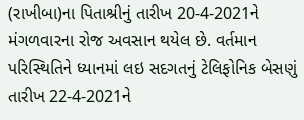(રાખીબા)ના પિતાશ્રીનું તારીખ 20-4-2021ને મંગળવારના રોજ અવસાન થયેલ છે. વર્તમાન પરિસ્થિતિને ધ્યાનમાં લઇ સદગતનું ટેલિફોનિક બેસણું તારીખ 22-4-2021ને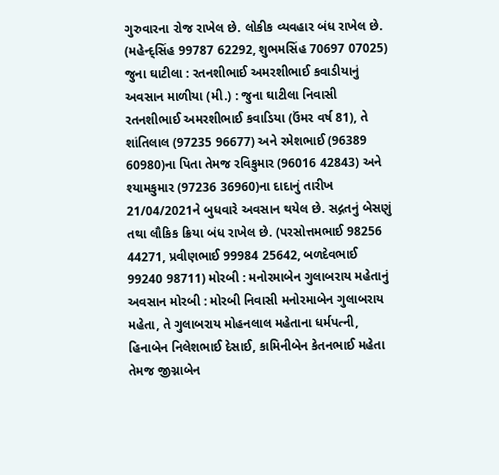ગુરુવારના રોજ રાખેલ છે. લોકીક વ્યવહાર બંધ રાખેલ છે. (મહેન્દ્સિંહ 99787 62292, શુભમસિંહ 70697 07025) જુના ઘાટીલા : રતનશીભાઈ અમરશીભાઈ કવાડીયાનું અવસાન માળીયા (મી.) : જુના ઘાટીલા નિવાસી રતનશીભાઈ અમરશીભાઈ કવાડિયા (ઉંમર વર્ષ 81), તે શાંતિલાલ (97235 96677) અને રમેશભાઈ (96389 60980)ના પિતા તેમજ રવિકુમાર (96016 42843) અને શ્યામકુમાર (97236 36960)ના દાદાનું તારીખ 21/04/2021ને બુધવારે અવસાન થયેલ છે. સદ્ગતનું બેસણું તથા લૌકિક ક્રિયા બંધ રાખેલ છે. (પરસોત્તમભાઈ 98256 44271, પ્રવીણભાઈ 99984 25642, બળદેવભાઈ 99240 98711) મોરબી : મનોરમાબેન ગુલાબરાય મહેતાનું અવસાન મોરબી : મોરબી નિવાસી મનોરમાબેન ગુલાબરાય મહેતા, તે ગુલાબરાય મોહનલાલ મહેતાના ધર્મપત્ની, હિનાબેન નિલેશભાઈ દેસાઈ, કામિનીબેન કેતનભાઈ મહેતા તેમજ જીગ્નાબેન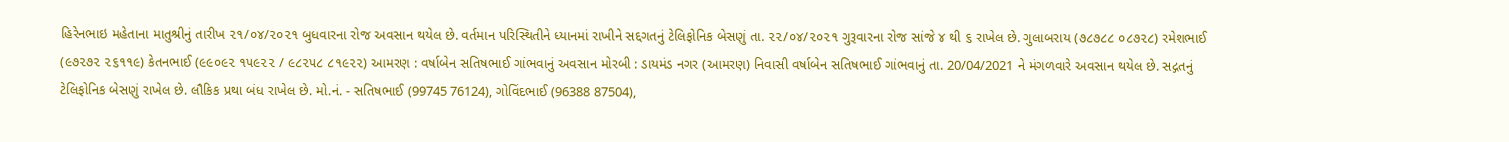હિરેનભાઇ મહેતાના માતુશ્રીનું તારીખ ૨૧/૦૪/૨૦૨૧ બુધવારના રોજ અવસાન થયેલ છે. વર્તમાન પરિસ્થિતીને ધ્યાનમાં રાખીને સદ્દગતનું ટેલિફોનિક બેસણું તા. ૨૨/૦૪/૨૦૨૧ ગુરૂવારના રોજ સાંજે ૪ થી ૬ રાખેલ છે. ગુલાબરાય (૭૮૭૮૮ ૦૮૭૨૮) રમેશભાઈ (૯૭૨૭૨ ૨૬૧૧૯) કેતનભાઈ (૯૯૦૯૨ ૧૫૯૨૨ / ૯૮૨૫૮ ૮૧૯૨૨) આમરણ : વર્ષાબેન સતિષભાઈ ગાંભવાનું અવસાન મોરબી : ડાયમંડ નગર (આમરણ) નિવાસી વર્ષાબેન સતિષભાઈ ગાંભવાનું તા. 20/04/2021 ને મંગળવારે અવસાન થયેલ છે. સદ્ગતનું ટેલિફોનિક બેસણું રાખેલ છે. લૌકિક પ્રથા બંધ રાખેલ છે. મો.નં. - સતિષભાઈ (99745 76124), ગોવિંદભાઈ (96388 87504),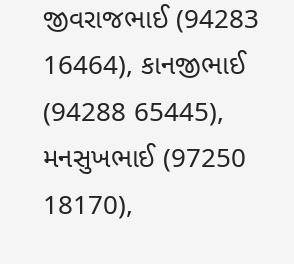જીવરાજભાઈ (94283 16464), કાનજીભાઈ (94288 65445), મનસુખભાઈ (97250 18170),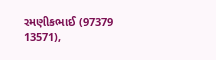રમણીકભાઈ (97379 13571),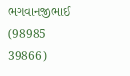ભગવાનજીભાઈ (98985 39866)